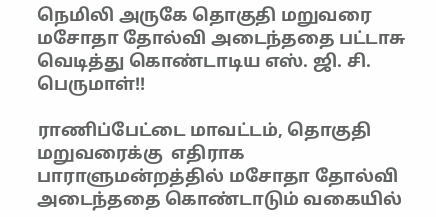நெமிலி அருகே தொகுதி மறுவரை மசோதா தோல்வி அடைந்ததை பட்டாசு வெடித்து கொண்டாடிய எஸ். ஜி. சி. பெருமாள்!!

ராணிப்பேட்டை மாவட்டம், தொகுதி மறுவரைக்கு  எதிராக  பாராளுமன்றத்தில் மசோதா தோல்வி அடைந்ததை கொண்டாடும் வகையில்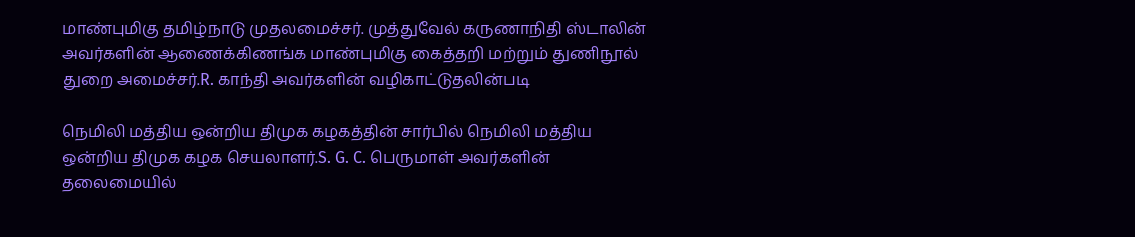மாண்புமிகு தமிழ்நாடு முதலமைச்சர். முத்துவேல் கருணாநிதி ஸ்டாலின் அவர்களின் ஆணைக்கிணங்க மாண்புமிகு கைத்தறி மற்றும் துணிநூல் துறை அமைச்சர்.R. காந்தி அவர்களின் வழிகாட்டுதலின்படி

நெமிலி மத்திய ஒன்றிய திமுக கழகத்தின் சார்பில் நெமிலி மத்திய ஒன்றிய திமுக கழக செயலாளர்.S. G. C. பெருமாள் அவர்களின்  தலைமையில்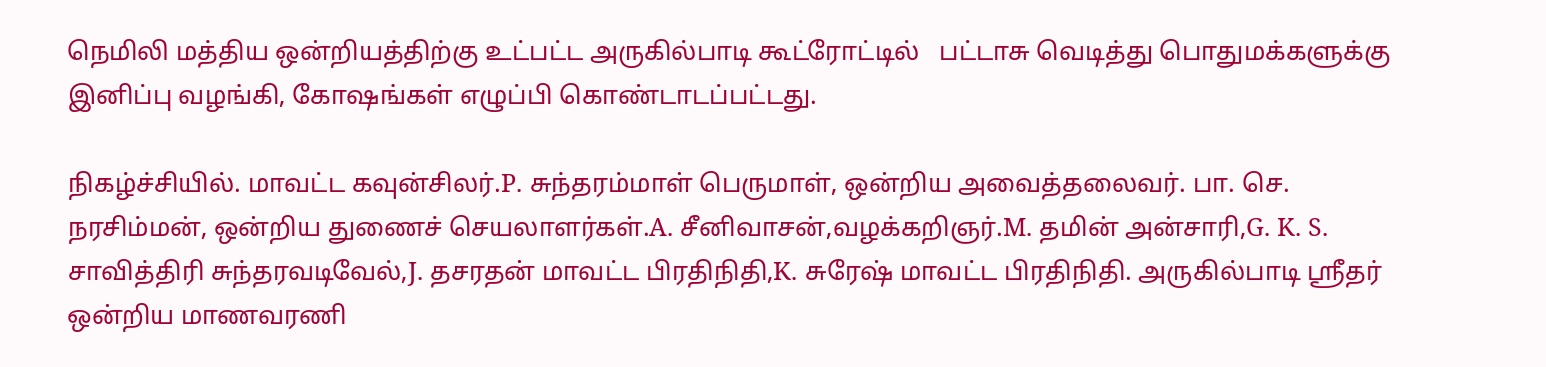நெமிலி மத்திய ஒன்றியத்திற்கு உட்பட்ட அருகில்பாடி கூட்ரோட்டில்   பட்டாசு வெடித்து பொதுமக்களுக்கு இனிப்பு வழங்கி, கோஷங்கள் எழுப்பி கொண்டாடப்பட்டது.

நிகழ்ச்சியில். மாவட்ட கவுன்சிலர்.P. சுந்தரம்மாள் பெருமாள், ஒன்றிய அவைத்தலைவர். பா. செ. நரசிம்மன், ஒன்றிய துணைச் செயலாளர்கள்.A. சீனிவாசன்,வழக்கறிஞர்.M. தமின் அன்சாரி,G. K. S. சாவித்திரி சுந்தரவடிவேல்,J. தசரதன் மாவட்ட பிரதிநிதி,K. சுரேஷ் மாவட்ட பிரதிநிதி. அருகில்பாடி ஸ்ரீதர்  ஒன்றிய மாணவரணி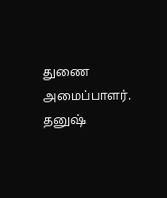துணை அமைப்பாளர். தனுஷ்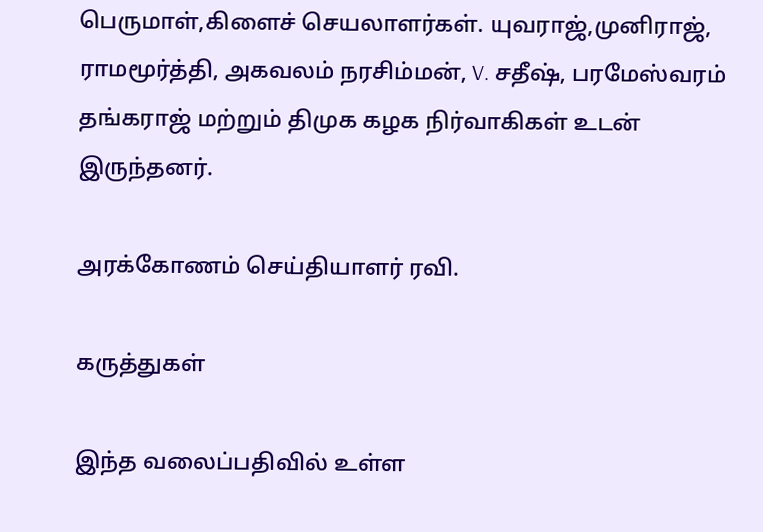பெருமாள்,கிளைச் செயலாளர்கள். யுவராஜ்,முனிராஜ், ராமமூர்த்தி, அகவலம் நரசிம்மன், V. சதீஷ், பரமேஸ்வரம் தங்கராஜ் மற்றும் திமுக கழக நிர்வாகிகள் உடன் இருந்தனர்.

அரக்கோணம் செய்தியாளர் ரவி.

கருத்துகள்

இந்த வலைப்பதிவில் உள்ள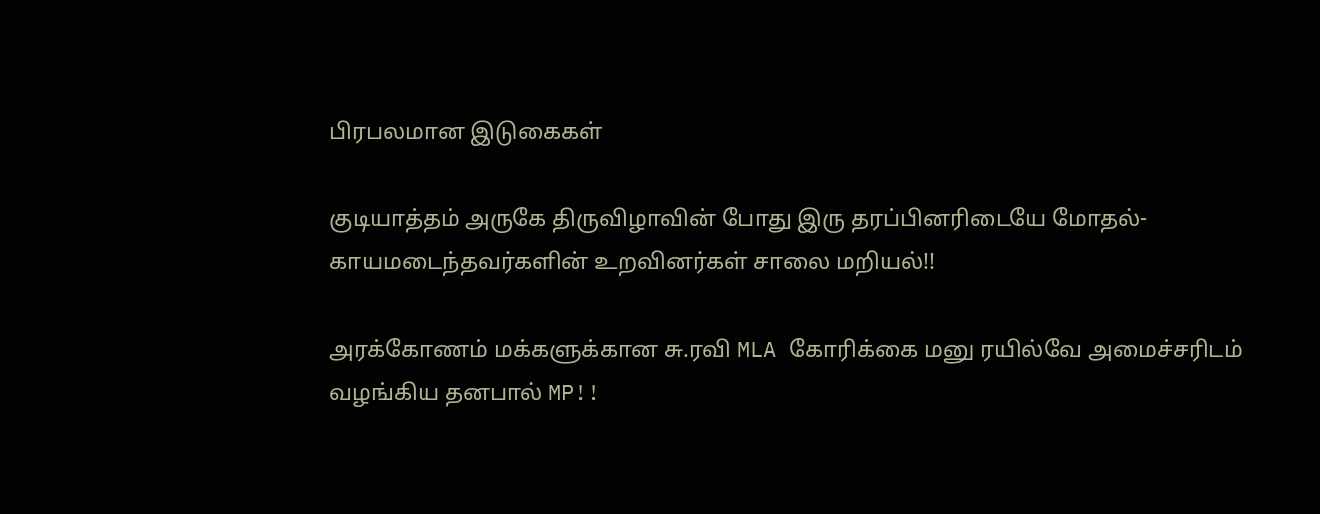பிரபலமான இடுகைகள்

குடியாத்தம் அருகே திருவிழாவின் போது இரு தரப்பினரிடையே மோதல்- காயமடைந்தவர்களின் உறவினர்கள் சாலை மறியல்!!

அரக்கோணம் மக்களுக்கான சு.ரவி MLA கோரிக்கை மனு ரயில்வே அமைச்சரிடம் வழங்கிய தனபால் MP!!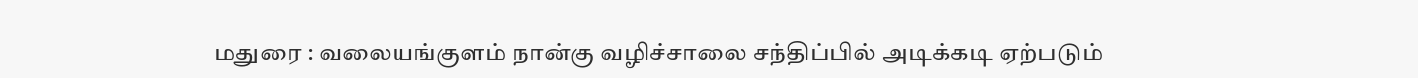மதுரை : வலையங்குளம் நான்கு வழிச்சாலை சந்திப்பில் அடிக்கடி ஏற்படும்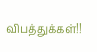விபத்துக்கள்!!